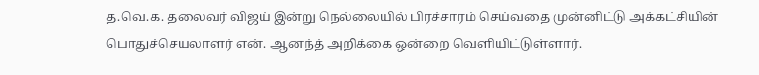த.வெ.க. தலைவர் விஜய் இன்று நெல்லையில் பிரச்சாரம் செய்வதை முன்னிட்டு அக்கட்சியின் பொதுச்செயலாளர் என். ஆனந்த் அறிக்கை ஒன்றை வெளியிட்டுள்ளார்.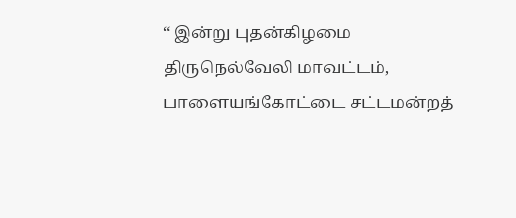“ இன்று புதன்கிழமை திருநெல்வேலி மாவட்டம், பாளையங்கோட்டை சட்டமன்றத்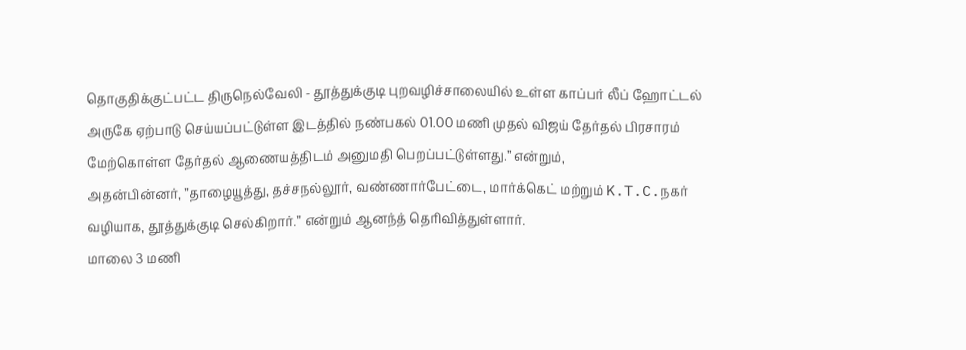தொகுதிக்குட்பட்ட திருநெல்வேலி - தூத்துக்குடி புறவழிச்சாலையில் உள்ள காப்பர் லீப் ஹோட்டல் அருகே ஏற்பாடு செய்யப்பட்டுள்ள இடத்தில் நண்பகல் 01.00 மணி முதல் விஜய் தேர்தல் பிரசாரம் மேற்கொள்ள தேர்தல் ஆணையத்திடம் அனுமதி பெறப்பட்டுள்ளது.” என்றும்,
அதன்பின்னர், ”தாழையூத்து, தச்சநல்லூர், வண்ணார்பேட்டை, மார்க்கெட் மற்றும் K.T.C.நகர் வழியாக, தூத்துக்குடி செல்கிறார்.” என்றும் ஆனந்த் தெரிவித்துள்ளார்.
மாலை 3 மணி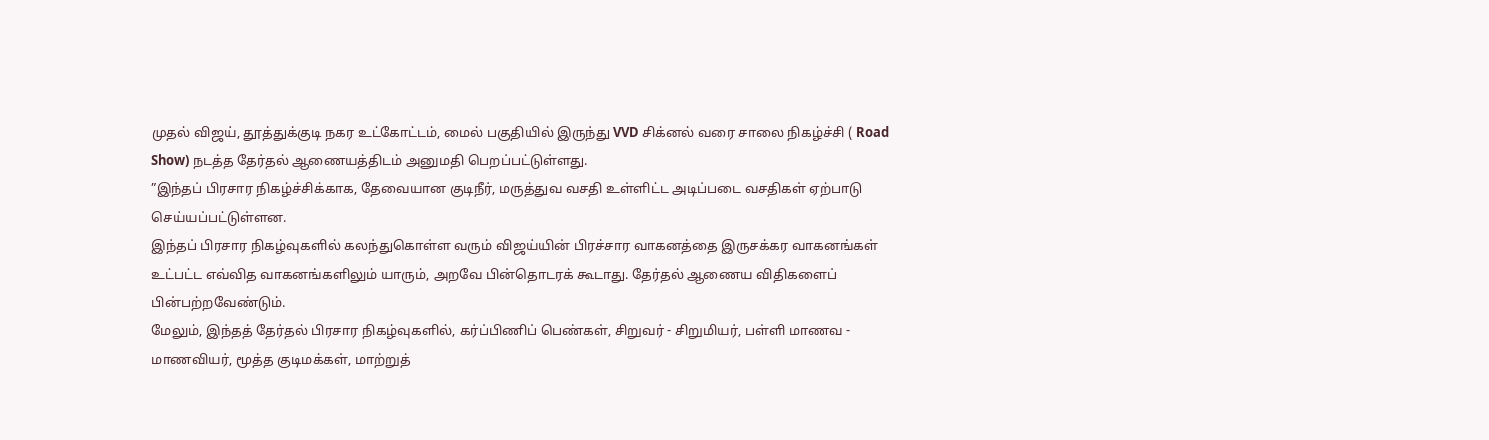முதல் விஜய், தூத்துக்குடி நகர உட்கோட்டம், மைல் பகுதியில் இருந்து VVD சிக்னல் வரை சாலை நிகழ்ச்சி ( Road Show) நடத்த தேர்தல் ஆணையத்திடம் அனுமதி பெறப்பட்டுள்ளது.
”இந்தப் பிரசார நிகழ்ச்சிக்காக, தேவையான குடிநீர், மருத்துவ வசதி உள்ளிட்ட அடிப்படை வசதிகள் ஏற்பாடு செய்யப்பட்டுள்ளன.
இந்தப் பிரசார நிகழ்வுகளில் கலந்துகொள்ள வரும் விஜய்யின் பிரச்சார வாகனத்தை இருசக்கர வாகனங்கள் உட்பட்ட எவ்வித வாகனங்களிலும் யாரும், அறவே பின்தொடரக் கூடாது. தேர்தல் ஆணைய விதிகளைப் பின்பற்றவேண்டும்.
மேலும், இந்தத் தேர்தல் பிரசார நிகழ்வுகளில், கர்ப்பிணிப் பெண்கள், சிறுவர் - சிறுமியர், பள்ளி மாணவ - மாணவியர், மூத்த குடிமக்கள், மாற்றுத்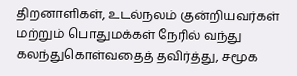திறனாளிகள், உடல்நலம் குன்றியவர்கள் மற்றும் பொதுமக்கள் நேரில் வந்து கலந்துகொள்வதைத் தவிர்த்து, சமூக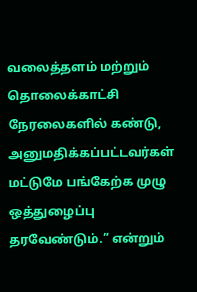வலைத்தளம் மற்றும் தொலைக்காட்சி நேரலைகளில் கண்டு, அனுமதிக்கப்பட்டவர்கள் மட்டுமே பங்கேற்க முழு ஒத்துழைப்பு தரவேண்டும்.” என்றும்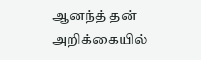ஆனந்த் தன் அறிக்கையில்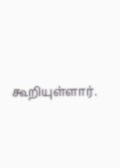கூறியுள்ளார்.